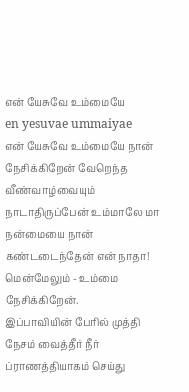என் யேசுவே உம்மையே
en yesuvae ummaiyae
என் யேசுவே உம்மையே நான் நேசிக்கிறேன் வேறெந்த வீண்வாழ்வையும் நாடாதிருப்பேன் உம்மாலே மா நன்மையை நான் கண்டடைந்தேன் என் நாதா! மென்மேலும் - உம்மை நேசிக்கிறேன்.
இப்பாவியின் பேரில் முத்தி நேசம் வைத்தீர் நீர் ப்ராணத்தியாகம் செய்து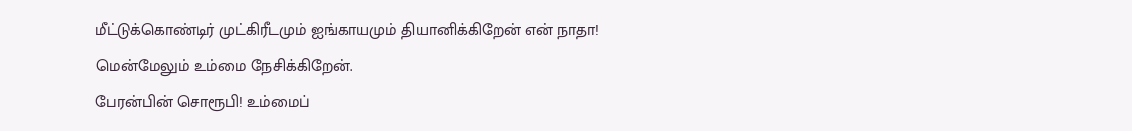மீட்டுக்கொண்டிர் முட்கிரீடமும் ஐங்காயமும் தியானிக்கிறேன் என் நாதா! மென்மேலும் உம்மை நேசிக்கிறேன்.
பேரன்பின் சொரூபி! உம்மைப்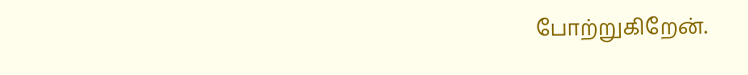போற்றுகிறேன்.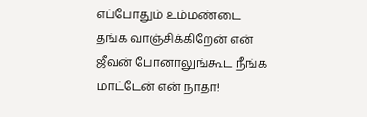எப்போதும் உம்மண்டை தங்க வாஞ்சிக்கிறேன் என் ஜீவன் போனாலுங்கூட நீங்க மாட்டேன் என் நாதா!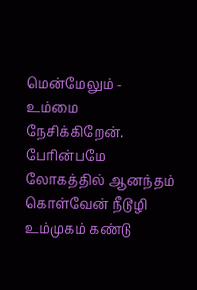மென்மேலும் - உம்மை நேசிக்கிறேன்.
பேரின்பமே லோகத்தில் ஆனந்தம் கொள்வேன் நீடூழி உம்முகம் கண்டு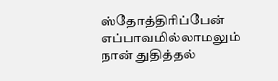ஸ்தோத்திரிப்பேன் எப்பாவமில்லாமலும் நான் துதித்தல்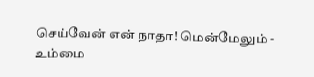செய்வேன் என் நாதா! மென்மேலும் - உம்மை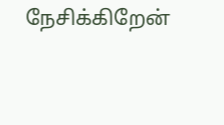நேசிக்கிறேன்